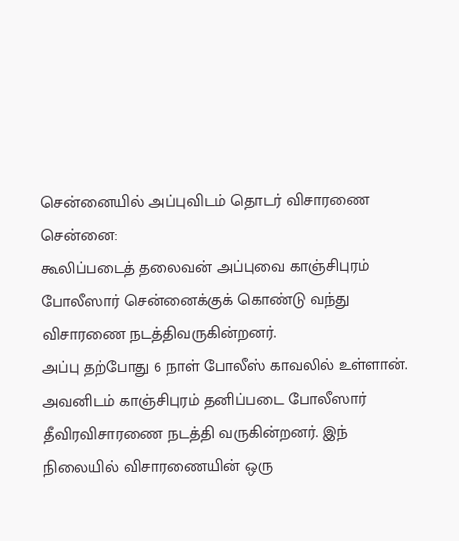சென்னையில் அப்புவிடம் தொடர் விசாரணை
சென்னை:
கூலிப்படைத் தலைவன் அப்புவை காஞ்சிபுரம் போலீஸார் சென்னைக்குக் கொண்டு வந்து விசாரணை நடத்திவருகின்றனர்.
அப்பு தற்போது 6 நாள் போலீஸ் காவலில் உள்ளான். அவனிடம் காஞ்சிபுரம் தனிப்படை போலீஸார் தீவிரவிசாரணை நடத்தி வருகின்றனர். இந் நிலையில் விசாரணையின் ஒரு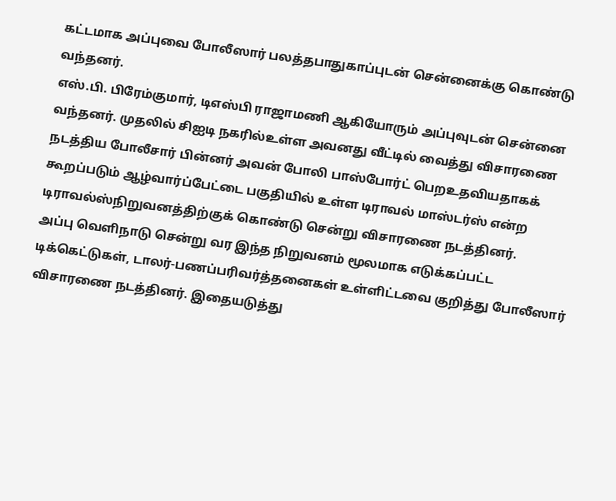கட்டமாக அப்புவை போலீஸார் பலத்தபாதுகாப்புடன் சென்னைக்கு கொண்டு வந்தனர்.
எஸ்.பி. பிரேம்குமார், டிஎஸ்பி ராஜாமணி ஆகியோரும் அப்புவுடன் சென்னை வந்தனர். முதலில் சிஐடி நகரில்உள்ள அவனது வீட்டில் வைத்து விசாரணை நடத்திய போலீசார் பின்னர் அவன் போலி பாஸ்போர்ட் பெறஉதவியதாகக் கூறப்படும் ஆழ்வார்ப்பேட்டை பகுதியில் உள்ள டிராவல் மாஸ்டர்ஸ் என்ற டிராவல்ஸ்நிறுவனத்திற்குக் கொண்டு சென்று விசாரணை நடத்தினர்.
அப்பு வெளிநாடு சென்று வர இந்த நிறுவனம் மூலமாக எடுக்கப்பட்ட டிக்கெட்டுகள், டாலர்-பணப்பரிவர்த்தனைகள் உள்ளிட்டவை குறித்து போலீஸார் விசாரணை நடத்தினர். இதையடுத்து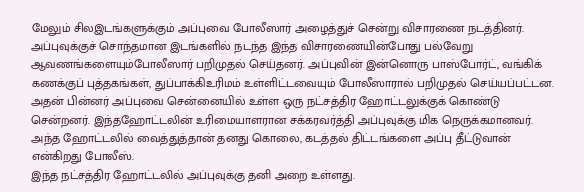மேலும் சிலஇடங்களுக்கும் அப்புவை போலீஸார் அழைத்துச் சென்று விசாரணை நடத்தினர்.
அப்புவுக்குச் சொந்தமான இடங்களில் நடந்த இந்த விசாரணையின்போது பல்வேறு ஆவணங்களையும்போலீஸார் பறிமுதல் செய்தனர். அப்புவின் இன்னொரு பாஸ்போர்ட், வங்கிக் கணக்குப் புத்தகங்கள், துப்பாக்கிஉரிமம் உள்ளிட்டவையும் போலீஸாரால் பறிமுதல் செய்யப்பட்டன.
அதன் பின்னர் அப்புவை சென்னையில் உள்ள ஒரு நட்சத்திர ஹோட்டலுக்குக் கொண்டு சென்றனர். இந்தஹோட்டலின் உரிமையாளரான சக்கரவர்த்தி அப்புவுக்கு மிக நெருக்கமானவர். அந்த ஹோட்டலில் வைத்துத்தான் தனது கொலை, கடத்தல் திட்டங்களை அப்பு தீட்டுவான் என்கிறது போலீஸ்.
இந்த நட்சத்திர ஹோட்டலில் அப்புவுக்கு தனி அறை உள்ளது.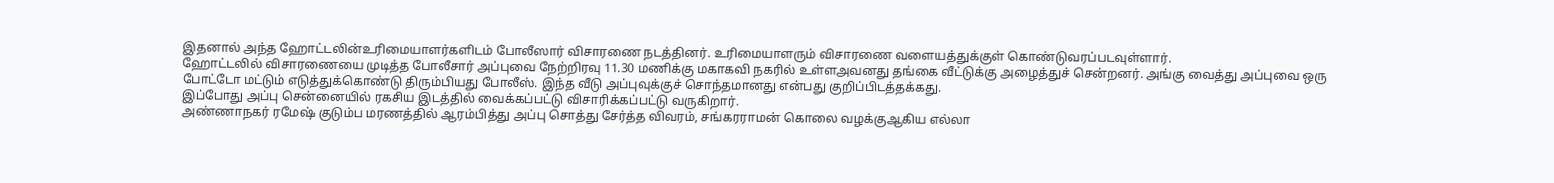இதனால் அந்த ஹோட்டலின்உரிமையாளர்களிடம் போலீஸார் விசாரணை நடத்தினர். உரிமையாளரும் விசாரணை வளையத்துக்குள் கொண்டுவரப்படவுள்ளார்.
ஹோட்டலில் விசாரணையை முடித்த போலீசார் அப்புவை நேற்றிரவு 11.30 மணிக்கு மகாகவி நகரில் உள்ளஅவனது தங்கை வீட்டுக்கு அழைத்துச் சென்றனர். அங்கு வைத்து அப்புவை ஒரு போட்டோ மட்டும் எடுத்துக்கொண்டு திரும்பியது போலீஸ். இந்த வீடு அப்புவுக்குச் சொந்தமானது என்பது குறிப்பிடத்தக்கது.
இப்போது அப்பு சென்னையில் ரகசிய இடத்தில் வைக்கப்பட்டு விசாரிக்கப்பட்டு வருகிறார்.
அண்ணாநகர் ரமேஷ் குடும்ப மரணத்தில் ஆரம்பித்து அப்பு சொத்து சேர்த்த விவரம், சங்கரராமன் கொலை வழக்குஆகிய எல்லா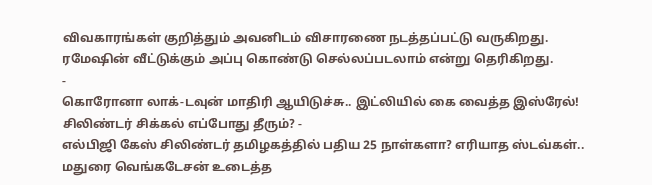விவகாரங்கள் குறித்தும் அவனிடம் விசாரணை நடத்தப்பட்டு வருகிறது.
ரமேஷின் வீட்டுக்கும் அப்பு கொண்டு செல்லப்படலாம் என்று தெரிகிறது.
-
கொரோனா லாக்-டவுன் மாதிரி ஆயிடுச்சு.. இட்லியில் கை வைத்த இஸ்ரேல்! சிலிண்டர் சிக்கல் எப்போது தீரும்? -
எல்பிஜி கேஸ் சிலிண்டர் தமிழகத்தில் பதிய 25 நாள்களா? எரியாத ஸ்டவ்கள்.. மதுரை வெங்கடேசன் உடைத்த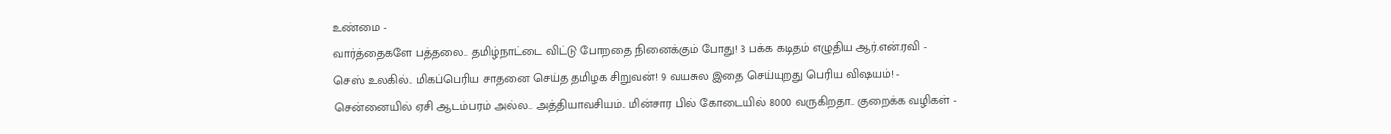உண்மை -
வார்த்தைகளே பத்தலை.. தமிழ்நாட்டை விட்டு போறதை நினைக்கும் போது! 3 பக்க கடிதம் எழுதிய ஆர்.என்.ரவி -
செஸ் உலகில்.. மிகப்பெரிய சாதனை செய்த தமிழக சிறுவன்! 9 வயசுல இதை செய்யுறது பெரிய விஷயம்! -
சென்னையில் ஏசி ஆடம்பரம் அல்ல.. அத்தியாவசியம்.. மின்சார பில் கோடையில் 8000 வருகிறதா.. குறைக்க வழிகள் -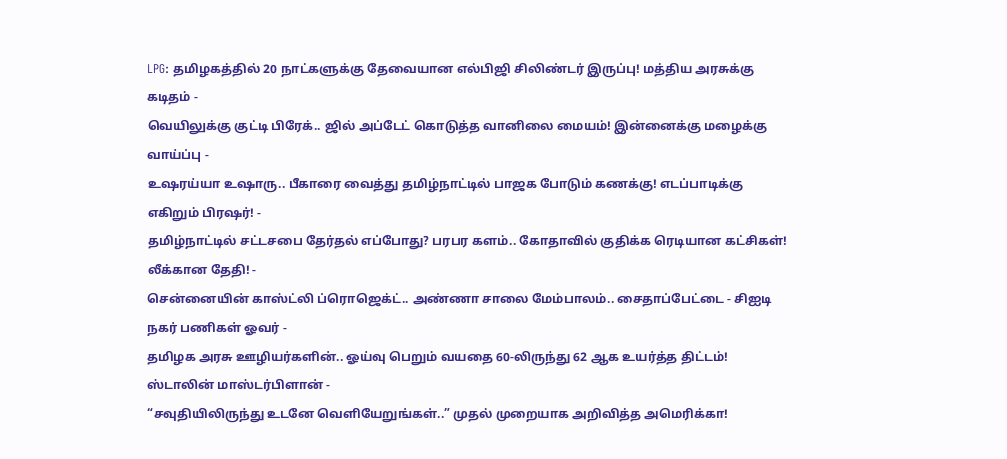LPG: தமிழகத்தில் 20 நாட்களுக்கு தேவையான எல்பிஜி சிலிண்டர் இருப்பு! மத்திய அரசுக்கு கடிதம் -
வெயிலுக்கு குட்டி பிரேக்.. ஜில் அப்டேட் கொடுத்த வானிலை மையம்! இன்னைக்கு மழைக்கு வாய்ப்பு -
உஷரய்யா உஷாரு.. பீகாரை வைத்து தமிழ்நாட்டில் பாஜக போடும் கணக்கு! எடப்பாடிக்கு எகிறும் பிரஷர்! -
தமிழ்நாட்டில் சட்டசபை தேர்தல் எப்போது? பரபர களம்.. கோதாவில் குதிக்க ரெடியான கட்சிகள்! லீக்கான தேதி! -
சென்னையின் காஸ்ட்லி ப்ரொஜெக்ட்.. அண்ணா சாலை மேம்பாலம்.. சைதாப்பேட்டை - சிஐடி நகர் பணிகள் ஓவர் -
தமிழக அரசு ஊழியர்களின்.. ஓய்வு பெறும் வயதை 60-லிருந்து 62 ஆக உயர்த்த திட்டம்! ஸ்டாலின் மாஸ்டர்பிளான் -
“சவுதியிலிருந்து உடனே வெளியேறுங்கள்..” முதல் முறையாக அறிவித்த அமெரிக்கா!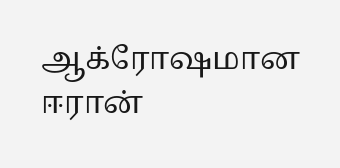ஆக்ரோஷமான ஈரான்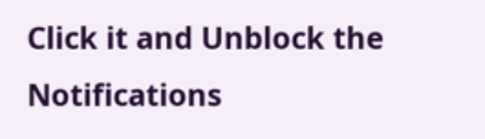Click it and Unblock the Notifications